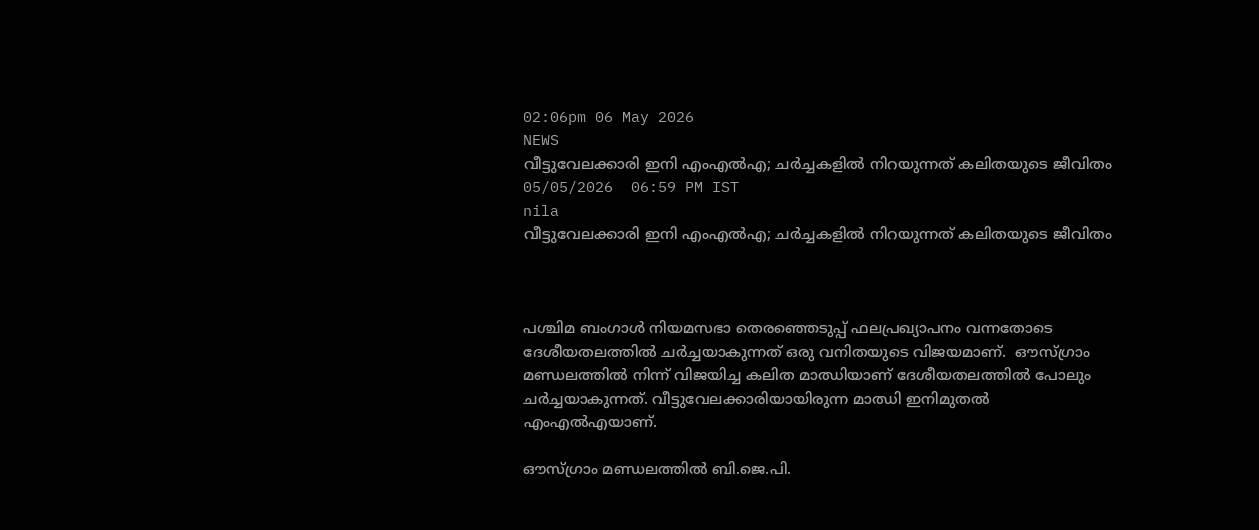02:06pm 06 May 2026
NEWS
വീട്ടുവേലക്കാരി ഇനി എംഎൽഎ; ചർച്ചകളിൽ നിറയുന്നത് കലിതയുടെ ജീവിതം
05/05/2026  06:59 PM IST
nila
വീട്ടുവേലക്കാരി ഇനി എംഎൽഎ; ചർച്ചകളിൽ നിറയുന്നത് കലിതയുടെ ജീവിതം



പശ്ചിമ ബംഗാൾ നിയമസഭാ തെരഞ്ഞെടുപ്പ് ഫലപ്രഖ്യാപനം വന്നതോടെ ദേശീയതലത്തിൽ ചർച്ചയാകുന്നത് ഒരു വനിതയുടെ വിജയമാണ്.  ഔസ്ഗ്രാം മണ്ഡലത്തിൽ നിന്ന് വിജയിച്ച കലിത മാഝിയാണ് ദേശീയതലത്തിൽ പോലും ചർച്ചയാകുന്നത്. വീട്ടുവേലക്കാരിയായിരുന്ന മാഝി ഇനിമുതൽ എംഎൽഎയാണ്.

ഔസ്ഗ്രാം മണ്ഡലത്തിൽ ബി.ജെ.പി.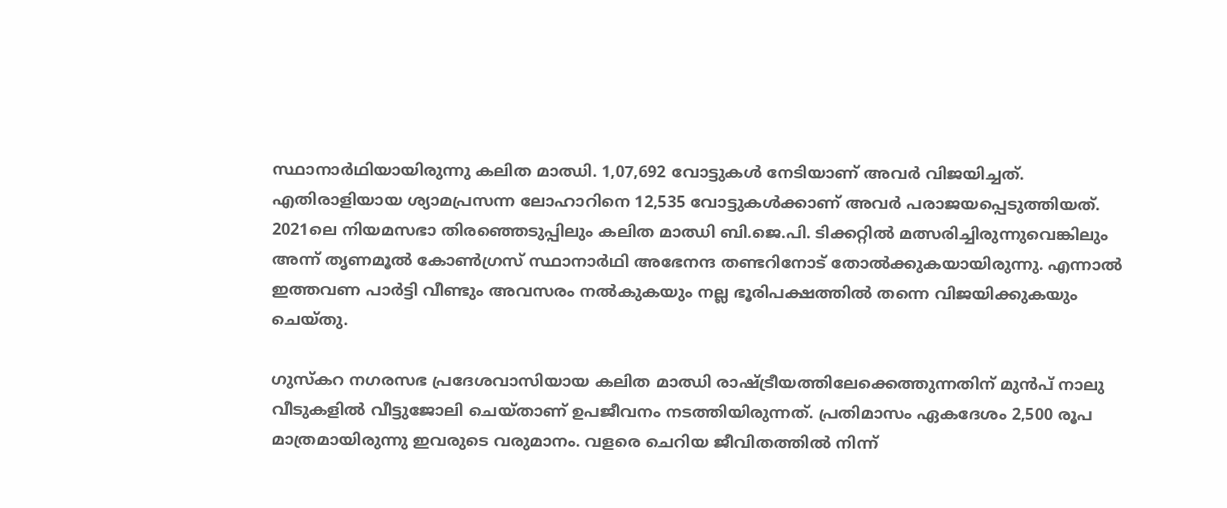സ്ഥാനാർഥിയായിരുന്നു കലിത മാഝി. 1,07,692 വോട്ടുകൾ നേടിയാണ് അവർ വിജയിച്ചത്. എതിരാളിയായ ശ്യാമപ്രസന്ന ലോഹാറിനെ 12,535 വോട്ടുകൾക്കാണ് അവർ പരാജയപ്പെടുത്തിയത്. 2021ലെ നിയമസഭാ തിരഞ്ഞെടുപ്പിലും കലിത മാഝി ബി.ജെ.പി. ടിക്കറ്റിൽ മത്സരിച്ചിരുന്നുവെങ്കിലും അന്ന് തൃണമൂൽ കോൺഗ്രസ് സ്ഥാനാർഥി അഭേനന്ദ തണ്ടറിനോട് തോൽക്കുകയായിരുന്നു. എന്നാൽ ഇത്തവണ പാർട്ടി വീണ്ടും അവസരം നൽകുകയും നല്ല ഭൂരിപക്ഷത്തിൽ തന്നെ വിജയിക്കുകയും ചെയ്തു.

ഗുസ്‌കറ നഗരസഭ പ്രദേശവാസിയായ കലിത മാഝി രാഷ്ട്രീയത്തിലേക്കെത്തുന്നതിന് മുൻപ് നാലു വീടുകളിൽ വീട്ടുജോലി ചെയ്താണ് ഉപജീവനം നടത്തിയിരുന്നത്. പ്രതിമാസം ഏകദേശം 2,500 രൂപ മാത്രമായിരുന്നു ഇവരുടെ വരുമാനം. വളരെ ചെറിയ ജീവിതത്തിൽ നിന്ന്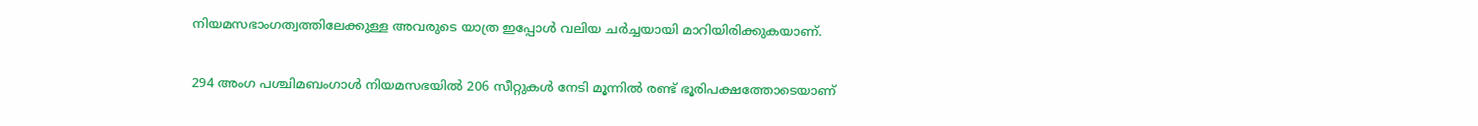നിയമസഭാംഗത്വത്തിലേക്കുള്ള അവരുടെ യാത്ര ഇപ്പോൾ വലിയ ചർച്ചയായി മാറിയിരിക്കുകയാണ്.

294 അംഗ പശ്ചിമബംഗാൾ നിയമസഭയിൽ 206 സീറ്റുകൾ നേടി മൂന്നിൽ രണ്ട് ഭൂരിപക്ഷത്തോടെയാണ്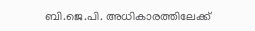ബി.ജെ.പി. അധികാരത്തിലേക്ക്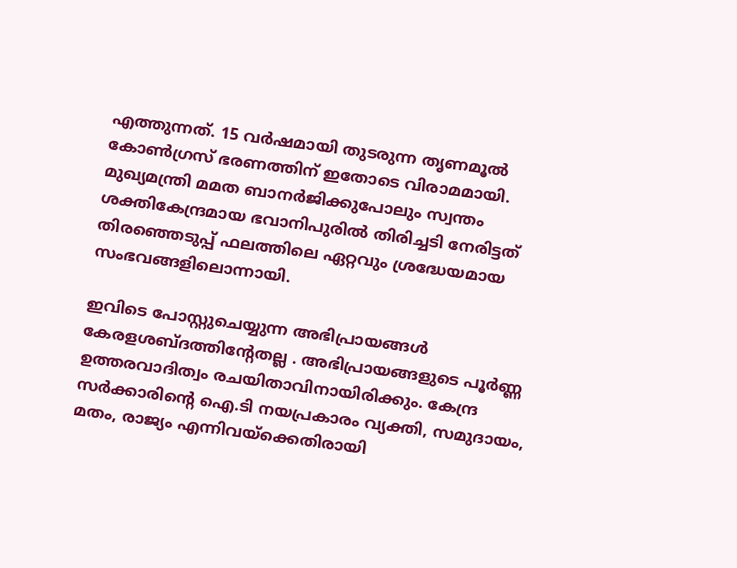എത്തുന്നത്. 15 വർഷമായി തുടരുന്ന തൃണമൂൽ കോൺഗ്രസ് ഭരണത്തിന് ഇതോടെ വിരാമമായി. മുഖ്യമന്ത്രി മമത ബാനർജിക്കുപോലും സ്വന്തം ശക്തികേന്ദ്രമായ ഭവാനിപുരിൽ തിരിച്ചടി നേരിട്ടത് തിരഞ്ഞെടുപ്പ് ഫലത്തിലെ ഏറ്റവും ശ്രദ്ധേയമായ സംഭവങ്ങളിലൊന്നായി.

ഇവിടെ പോസ്റ്റുചെയ്യുന്ന അഭിപ്രായങ്ങള്‍ കേരളശബ്‌ദത്തിന്റേതല്ല . അഭിപ്രായങ്ങളുടെ പൂര്‍ണ്ണ ഉത്തരവാദിത്വം രചയിതാവിനായിരിക്കും. കേന്ദ്ര സർക്കാരിന്റെ ഐ.ടി നയപ്രകാരം വ്യക്തി, സമുദായം, മതം, രാജ്യം എന്നിവയ്ക്കെതിരായി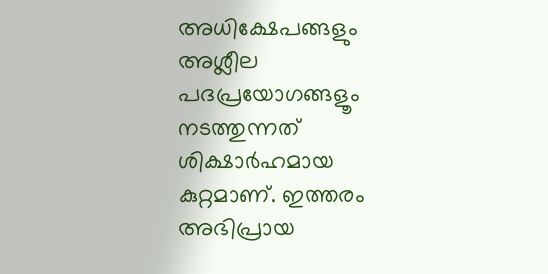അധിക്ഷേപങ്ങളും അശ്ലീല പദപ്രയോഗങ്ങളൂം നടത്തുന്നത് ശിക്ഷാര്‍ഹമായ കുറ്റമാണ്. ഇത്തരം അഭിപ്രായ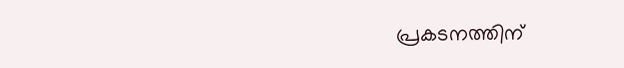പ്രകടനത്തിന്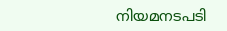നിയമനടപടി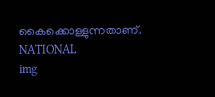കൈക്കൊള്ളുന്നതാണ്.
NATIONAL
img